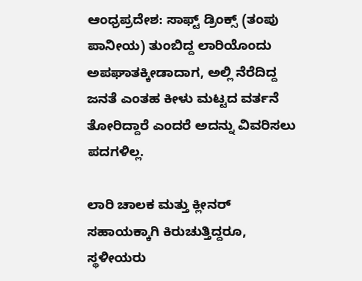ಆಂಧ್ರಪ್ರದೇಶ: ಸಾಫ್ಟ್ ಡ್ರಿಂಕ್ಸ್ (ತಂಪು ಪಾನೀಯ) ತುಂಬಿದ್ದ ಲಾರಿಯೊಂದು ಅಪಘಾತಕ್ಕೀಡಾದಾಗ, ಅಲ್ಲಿ ನೆರೆದಿದ್ದ ಜನತೆ ಎಂತಹ ಕೀಳು ಮಟ್ಟದ ವರ್ತನೆ ತೋರಿದ್ದಾರೆ ಎಂದರೆ ಅದನ್ನು ವಿವರಿಸಲು ಪದಗಳಿಲ್ಲ.

ಲಾರಿ ಚಾಲಕ ಮತ್ತು ಕ್ಲೀನರ್ ಸಹಾಯಕ್ಕಾಗಿ ಕಿರುಚುತ್ತಿದ್ದರೂ, ಸ್ಥಳೀಯರು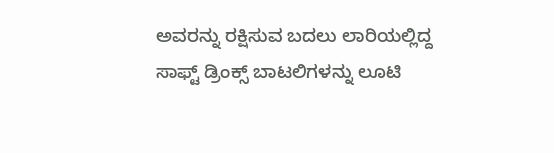ಅವರನ್ನು ರಕ್ಷಿಸುವ ಬದಲು ಲಾರಿಯಲ್ಲಿದ್ದ ಸಾಫ್ಟ್ ಡ್ರಿಂಕ್ಸ್ ಬಾಟಲಿಗಳನ್ನು ಲೂಟಿ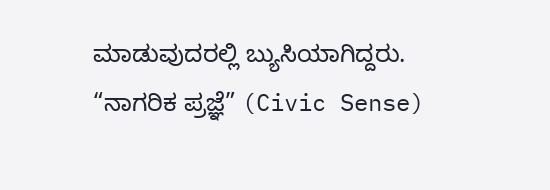ಮಾಡುವುದರಲ್ಲಿ ಬ್ಯುಸಿಯಾಗಿದ್ದರು. “ನಾಗರಿಕ ಪ್ರಜ್ಞೆ” (Civic Sense)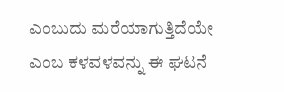ಎಂಬುದು ಮರೆಯಾಗುತ್ತಿದೆಯೇ ಎಂಬ ಕಳವಳವನ್ನು ಈ ಘಟನೆ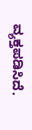ವ್ಯಕ್ತಪಡಿಸಿದೆ.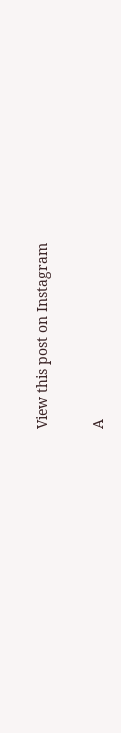View this post on Instagram

A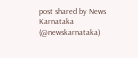post shared by News Karnataka (@newskarnataka)